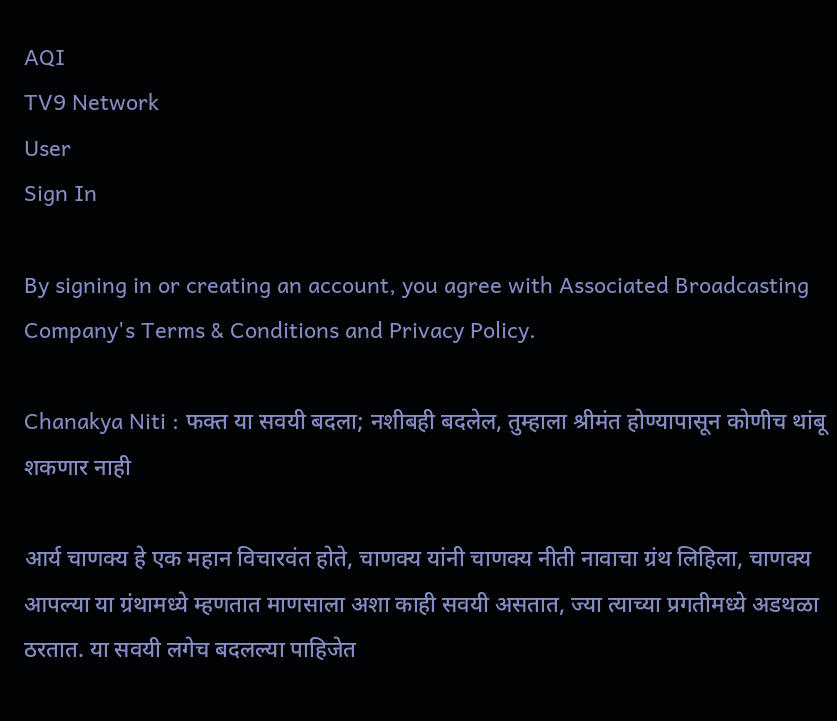AQI
TV9 Network
User
Sign In

By signing in or creating an account, you agree with Associated Broadcasting Company's Terms & Conditions and Privacy Policy.

Chanakya Niti : फक्त या सवयी बदला; नशीबही बदलेल, तुम्हाला श्रीमंत होण्यापासून कोणीच थांबू शकणार नाही

आर्य चाणक्य हे एक महान विचारवंत होते, चाणक्य यांनी चाणक्य नीती नावाचा ग्रंथ लिहिला, चाणक्य आपल्या या ग्रंथामध्ये म्हणतात माणसाला अशा काही सवयी असतात, ज्या त्याच्या प्रगतीमध्ये अडथळा ठरतात. या सवयी लगेच बदलल्या पाहिजेत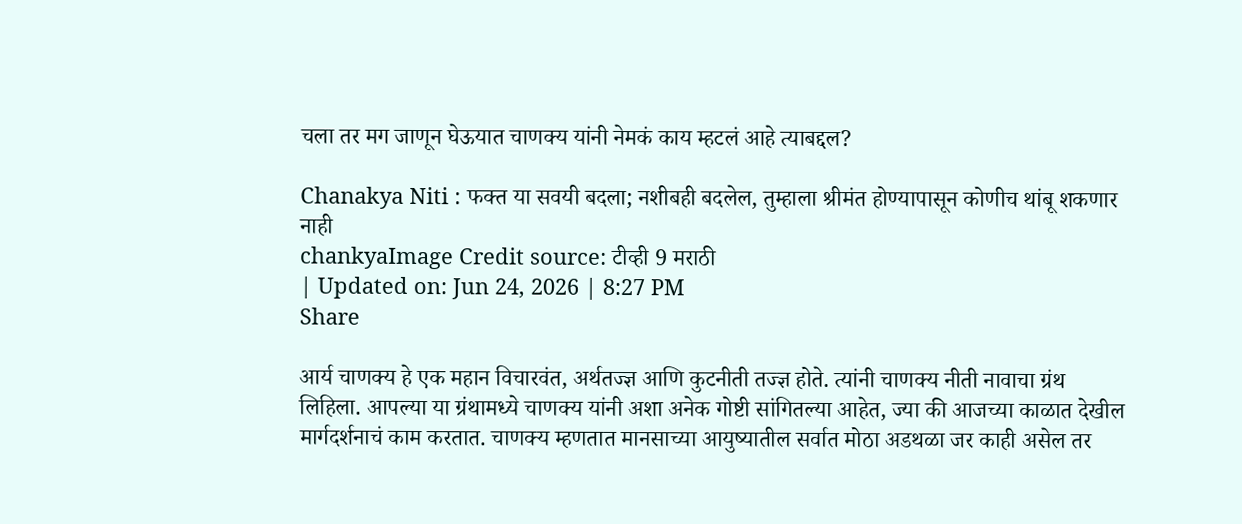चला तर मग जाणून घेऊयात चाणक्य यांनी नेमकं काय म्हटलं आहे त्याबद्दल?

Chanakya Niti : फक्त या सवयी बदला; नशीबही बदलेल, तुम्हाला श्रीमंत होण्यापासून कोणीच थांबू शकणार नाही
chankyaImage Credit source: टीव्ही 9 मराठी
| Updated on: Jun 24, 2026 | 8:27 PM
Share

आर्य चाणक्य हे एक महान विचारवंत, अर्थतज्ज्ञ आणि कुटनीती तज्ज्ञ होते. त्यांनी चाणक्य नीती नावाचा ग्रंथ लिहिला. आपल्या या ग्रंथामध्ये चाणक्य यांनी अशा अनेक गोष्टी सांगितल्या आहेत, ज्या की आजच्या काळात देखील मार्गदर्शनाचं काम करतात. चाणक्य म्हणतात मानसाच्या आयुष्यातील सर्वात मोठा अडथळा जर काही असेल तर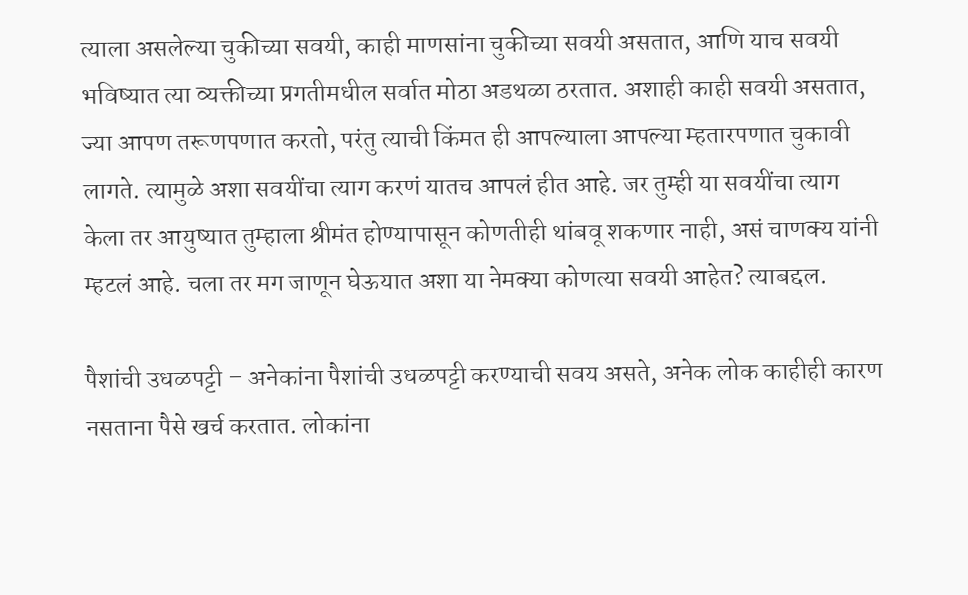त्याला असलेल्या चुकीच्या सवयी, काही माणसांना चुकीच्या सवयी असतात, आणि याच सवयी भविष्यात त्या व्यक्तीच्या प्रगतीमधील सर्वात मोठा अडथळा ठरतात. अशाही काही सवयी असतात, ज्या आपण तरूणपणात करतो, परंतु त्याची किंमत ही आपल्याला आपल्या म्हतारपणात चुकावी लागते. त्यामुळे अशा सवयींचा त्याग करणं यातच आपलं हीत आहे. जर तुम्ही या सवयींचा त्याग केला तर आयुष्यात तुम्हाला श्रीमंत होण्यापासून कोणतीही थांबवू शकणार नाही, असं चाणक्य यांनी म्हटलं आहे. चला तर मग जाणून घेऊयात अशा या नेमक्या कोणत्या सवयी आहेत? त्याबद्दल.

पैशांची उधळपट्टी – अनेकांना पैशांची उधळपट्टी करण्याची सवय असते, अनेक लोक काहीही कारण नसताना पैसे खर्च करतात. लोकांना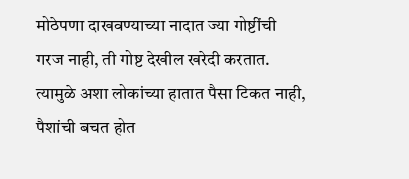मोठेपणा दाखवण्याच्या नादात ज्या गोष्टींची गरज नाही, ती गोष्ट देखील खरेदी करतात. त्यामुळे अशा लोकांच्या हातात पैसा टिकत नाही, पैशांची बचत होत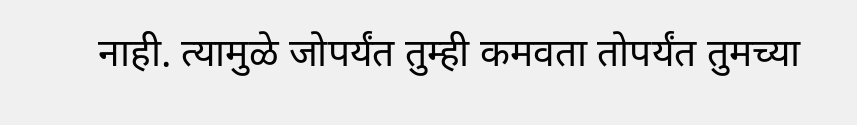नाही. त्यामुळे जोपर्यंत तुम्ही कमवता तोपर्यंत तुमच्या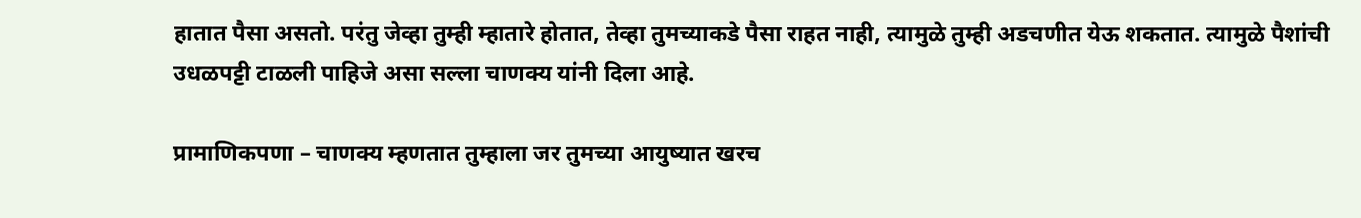हातात पैसा असतो. परंतु जेव्हा तुम्ही म्हातारे होतात, तेव्हा तुमच्याकडे पैसा राहत नाही, त्यामुळे तुम्ही अडचणीत येऊ शकतात. त्यामुळे पैशांची उधळपट्टी टाळली पाहिजे असा सल्ला चाणक्य यांनी दिला आहे.

प्रामाणिकपणा – चाणक्य म्हणतात तुम्हाला जर तुमच्या आयुष्यात खरच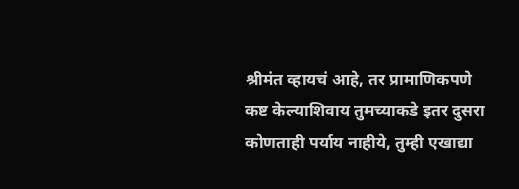श्रीमंत व्हायचं आहे, तर प्रामाणिकपणे कष्ट केल्याशिवाय तुमच्याकडे इतर दुसरा कोणताही पर्याय नाहीये, तुम्ही एखाद्या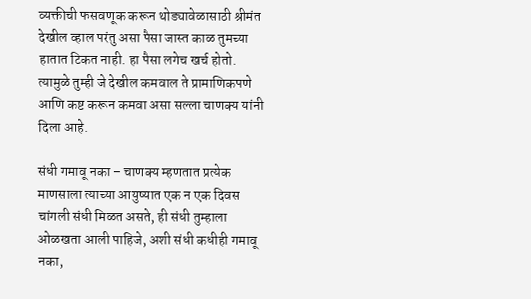व्यक्तीची फसवणूक करून थोड्यावेळासाठी श्रीमंत देखील व्हाल परंतु असा पैसा जास्त काळ तुमच्या हातात टिकत नाही. हा पैसा लगेच खर्च होतो. त्यामुळे तुम्ही जे देखील कमवाल ते प्रामाणिकपणे आणि कष्ट करून कमवा असा सल्ला चाणक्य यांनी दिला आहे.

संधी गमावू नका – चाणक्य म्हणतात प्रत्येक माणसाला त्याच्या आयुष्यात एक न एक दिवस चांगली संधी मिळत असते, ही संधी तुम्हाला ओळखता आली पाहिजे, अशी संधी कधीही गमावू नका,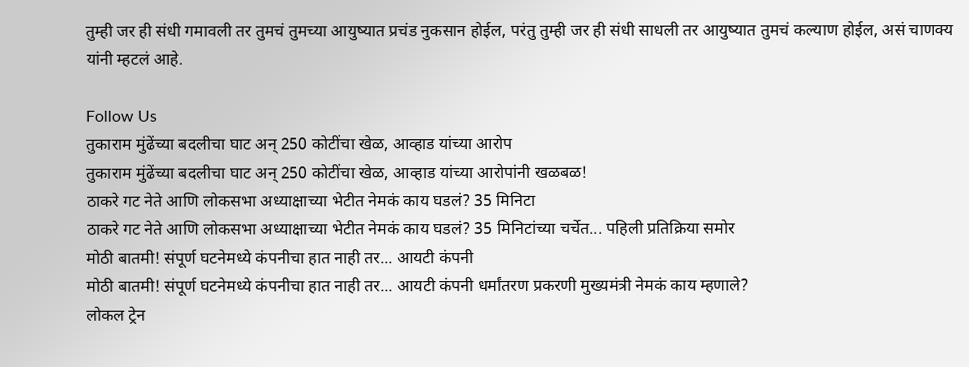तुम्ही जर ही संधी गमावली तर तुमचं तुमच्या आयुष्यात प्रचंड नुकसान होईल, परंतु तुम्ही जर ही संधी साधली तर आयुष्यात तुमचं कल्याण होईल, असं चाणक्य यांनी म्हटलं आहे.

Follow Us
तुकाराम मुंढेंच्या बदलीचा घाट अन् 250 कोटींचा खेळ, आव्हाड यांच्या आरोप
तुकाराम मुंढेंच्या बदलीचा घाट अन् 250 कोटींचा खेळ, आव्हाड यांच्या आरोपांनी खळबळ!
ठाकरे गट नेते आणि लोकसभा अध्याक्षाच्या भेटीत नेमकं काय घडलं? 35 मिनिटा
ठाकरे गट नेते आणि लोकसभा अध्याक्षाच्या भेटीत नेमकं काय घडलं? 35 मिनिटांच्या चर्चेत... पहिली प्रतिक्रिया समोर
मोठी बातमी! संपूर्ण घटनेमध्ये कंपनीचा हात नाही तर... आयटी कंपनी
मोठी बातमी! संपूर्ण घटनेमध्ये कंपनीचा हात नाही तर... आयटी कंपनी धर्मांतरण प्रकरणी मुख्यमंत्री नेमकं काय म्हणाले?
लोकल ट्रेन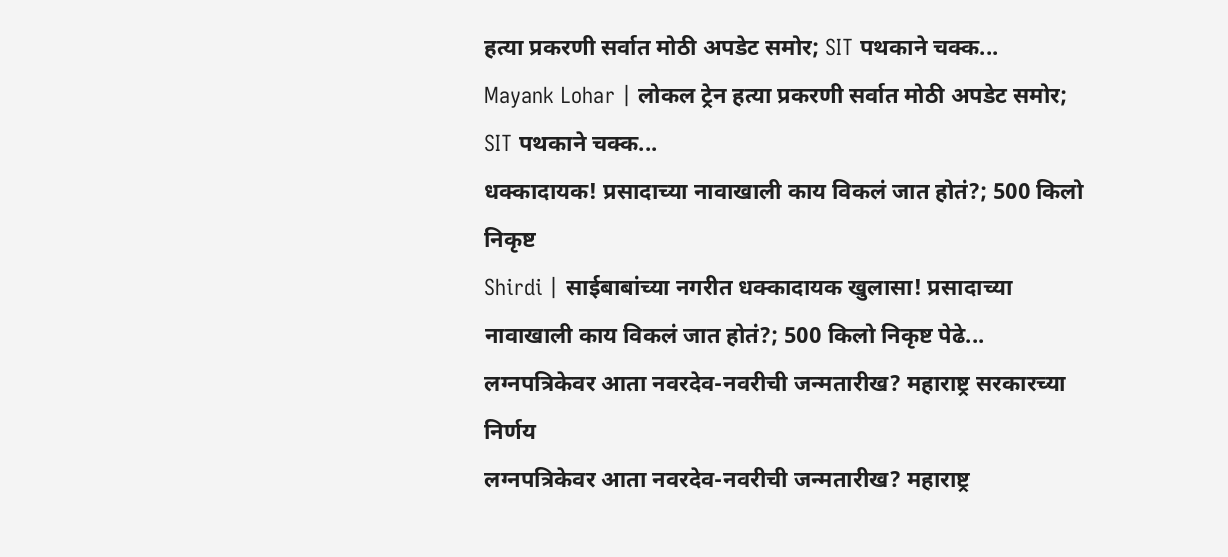हत्या प्रकरणी सर्वात मोठी अपडेट समोर; SIT पथकाने चक्क...
Mayank Lohar | लोकल ट्रेन हत्या प्रकरणी सर्वात मोठी अपडेट समोर; SIT पथकाने चक्क...
धक्कादायक! प्रसादाच्या नावाखाली काय विकलं जात होतं?; 500 किलो निकृष्ट
Shirdi | साईबाबांच्या नगरीत धक्कादायक खुलासा! प्रसादाच्या नावाखाली काय विकलं जात होतं?; 500 किलो निकृष्ट पेढे...
लग्नपत्रिकेवर आता नवरदेव-नवरीची जन्मतारीख? महाराष्ट्र सरकारच्या निर्णय
लग्नपत्रिकेवर आता नवरदेव-नवरीची जन्मतारीख? महाराष्ट्र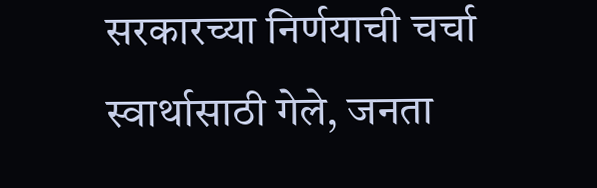सरकारच्या निर्णयाची चर्चा
स्वार्थासाठी गेले, जनता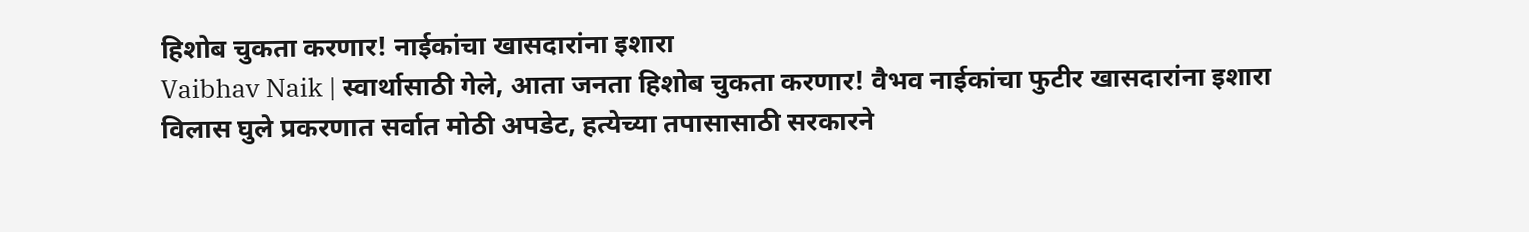हिशोब चुकता करणार! नाईकांचा खासदारांना इशारा
Vaibhav Naik | स्वार्थासाठी गेले, आता जनता हिशोब चुकता करणार! वैभव नाईकांचा फुटीर खासदारांना इशारा
विलास घुले प्रकरणात सर्वात मोठी अपडेट, हत्येच्या तपासासाठी सरकारने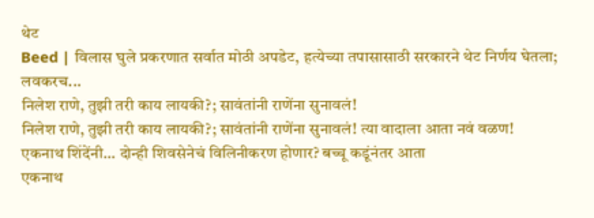थेट
Beed | विलास घुले प्रकरणात सर्वात मोठी अपडेट, हत्येच्या तपासासाठी सरकारने थेट निर्णय घेतला; लवकरच...
निलेश राणे, तुझी तरी काय लायकी?; सावंतांनी राणेंना सुनावलं!
निलेश राणे, तुझी तरी काय लायकी?; सावंतांनी राणेंना सुनावलं! त्या वादाला आता नवं वळण!
एकनाथ शिंदेंनी... दोन्ही शिवसेनेचं विलिनीकरण होणार? बच्चू कडूंनंतर आता
एकनाथ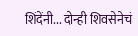शिंदेंनी... दोन्ही शिवसेनेचं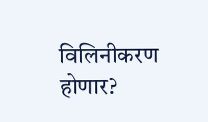विलिनीकरण होणार?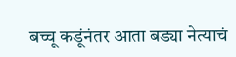बच्चू कडूंनंतर आता बड्या नेत्याचं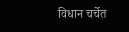विधान चर्चेत